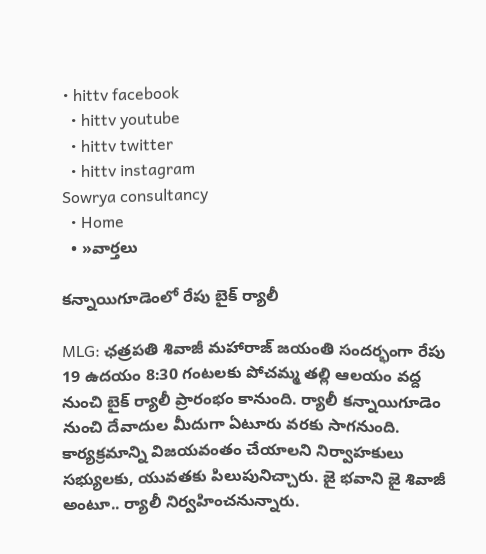• hittv facebook
  • hittv youtube
  • hittv twitter
  • hittv instagram
Sowrya consultancy
  • Home
  • »వార్తలు

కన్నాయిగూడెంలో రేపు బైక్ ర్యాలీ

MLG: ఛత్రపతి శివాజీ మహారాజ్ జయంతి సందర్భంగా రేపు 19 ఉదయం 8:30 గంటలకు పోచమ్మ తల్లి ఆలయం వద్ద నుంచి బైక్ ర్యాలీ ప్రారంభం కానుంది. ర్యాలీ కన్నాయిగూడెం నుంచి దేవాదుల మీదుగా ఏటూరు వరకు సాగనుంది. కార్యక్రమాన్ని విజయవంతం చేయాలని నిర్వాహకులు సభ్యులకు, యువతకు పిలుపునిచ్చారు. జై భవాని జై శివాజీ అంటూ.. ర్యాలీ నిర్వహించనున్నారు.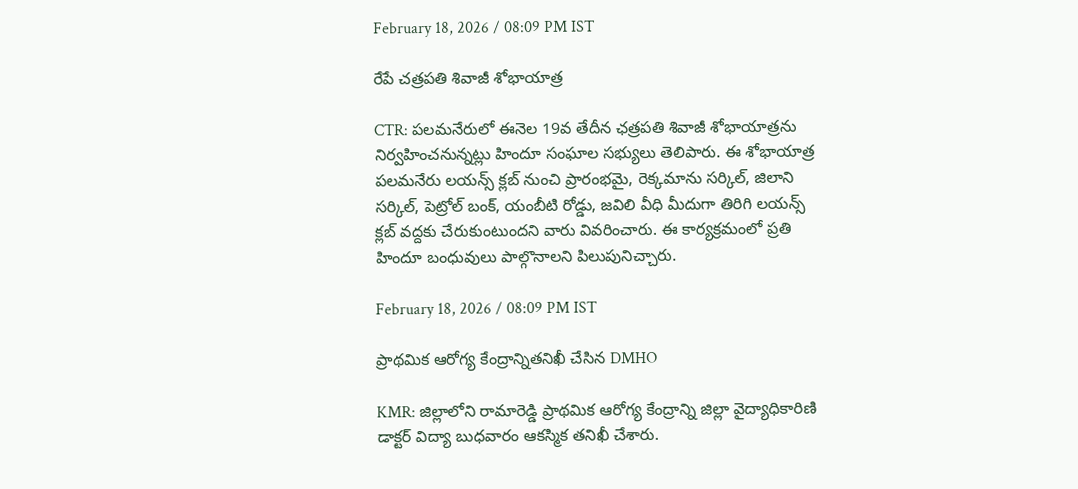February 18, 2026 / 08:09 PM IST

రేపే చత్రపతి శివాజీ శోభాయాత్ర

CTR: పలమనేరులో ఈనెల 19వ తేదీన ఛత్రపతి శివాజీ శోభాయాత్రను నిర్వహించనున్నట్లు హిందూ సంఘాల సభ్యులు తెలిపారు. ఈ శోభాయాత్ర పలమనేరు లయన్స్ క్లబ్ నుంచి ప్రారంభమై, రెక్కమాను సర్కిల్, జిలాని సర్కిల్, పెట్రోల్ బంక్, యంబీటి రోడ్డు, జవిలి వీధి మీదుగా తిరిగి లయన్స్ క్లబ్ వద్దకు చేరుకుంటుందని వారు వివరించారు. ఈ కార్యక్రమంలో ప్రతి హిందూ బంధువులు పాల్గొనాలని పిలుపునిచ్చారు.

February 18, 2026 / 08:09 PM IST

ప్రాథమిక ఆరోగ్య కేంద్రాన్నితనిఖీ చేసిన DMHO

KMR: జిల్లాలోని రామారెడ్డి ప్రాథమిక ఆరోగ్య కేంద్రాన్ని జిల్లా వైద్యాధికారిణి డాక్టర్ విద్యా బుధవారం ఆకస్మిక తనిఖీ చేశారు.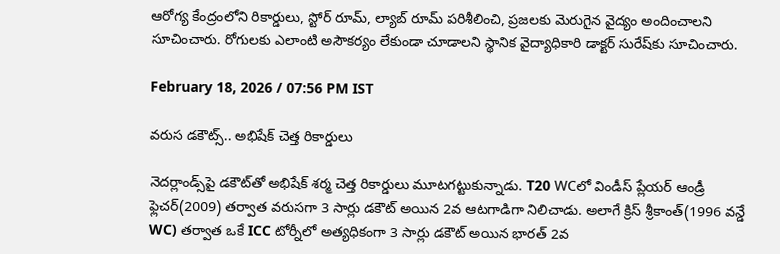ఆరోగ్య కేంద్రంలోని రికార్డులు, స్టోర్ రూమ్, ల్యాబ్ రూమ్ పరిశీలించి, ప్రజలకు మెరుగైన వైద్యం అందించాలని సూచించారు. రోగులకు ఎలాంటి అసౌకర్యం లేకుండా చూడాలని స్థానిక వైద్యాధికారి డాక్టర్ సురేష్‌కు సూచించారు.

February 18, 2026 / 07:56 PM IST

వరుస డకౌట్స్.. అభిషేక్ చెత్త రికార్డులు

నెదర్లాండ్స్‌పై డకౌట్‌తో అభిషేక్ శర్మ చెత్త రికార్డులు మూటగట్టుకున్నాడు. T20 WCలో విండీస్ ప్లేయర్ ఆండ్రీ ఫ్లెచర్(2009) తర్వాత వరుసగా 3 సార్లు డకౌట్ అయిన 2వ ఆటగాడిగా నిలిచాడు. అలాగే క్రిస్ శ్రీకాంత్(1996 వన్డే WC) తర్వాత ఒకే ICC టోర్నీలో అత్యధికంగా 3 సార్లు డకౌట్ అయిన భారత్ 2వ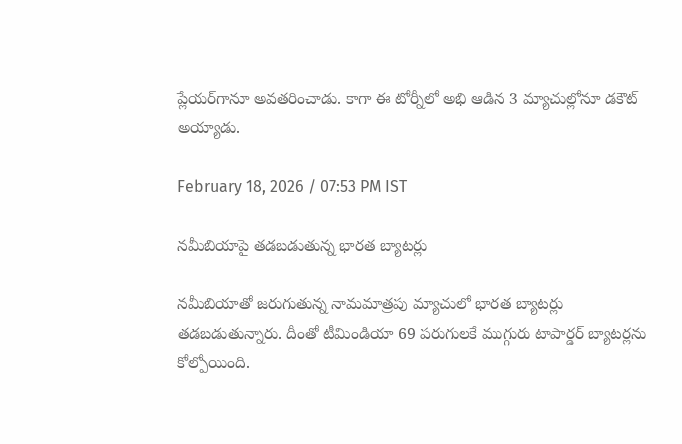ప్లేయర్‌గానూ అవతరించాడు. కాగా ఈ టోర్నీలో అభి ఆడిన 3 మ్యాచుల్లోనూ డకౌట్ అయ్యాడు.

February 18, 2026 / 07:53 PM IST

నమీబియాపై తడబడుతున్న భారత బ్యాటర్లు

నమీబియాతో జరుగుతున్న నామమాత్రపు మ్యాచులో భారత బ్యాటర్లు తడబడుతున్నారు. దీంతో టీమిండియా 69 పరుగులకే ముగ్గురు టాపార్డర్ బ్యాటర్లను కోల్పోయింది.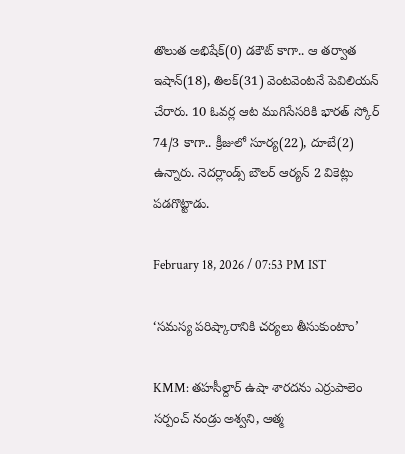తొలుత అభిషేక్(0) డకౌట్ కాగా.. ఆ తర్వాత ఇషాన్(18), తిలక్(31) వెంటవెంటనే పెవిలియన్ చేరారు. 10 ఓవర్ల ఆట ముగిసేసరికి భారత్ స్కోర్ 74/3 కాగా.. క్రీజులో సూర్య(22), దూబే(2) ఉన్నారు. నెదర్లాండ్స్ బౌలర్ ఆర్యన్ 2 వికెట్లు పడగొట్టాడు.

February 18, 2026 / 07:53 PM IST

‘సమస్య పరిష్కారానికి చర్యలు తీసుకుంటాం’

KMM: తహసీల్దార్ ఉషా శారదను ఎర్రుపాలెం సర్పంచ్ నండ్రు అశ్వని, ఆత్మ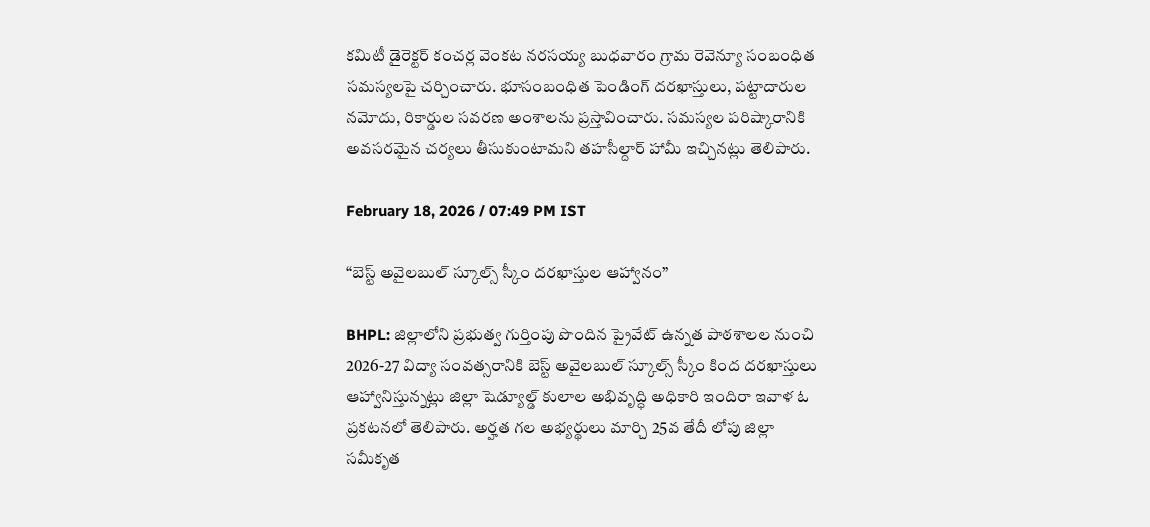కమిటీ డైరెక్టర్ కంచర్ల వెంకట నరసయ్య బుధవారం గ్రామ రెవెన్యూ సంబంధిత సమస్యలపై చర్చించారు. భూసంబంధిత పెండింగ్ దరఖాస్తులు, పట్టాదారుల నమోదు, రికార్డుల సవరణ అంశాలను ప్రస్తావించారు. సమస్యల పరిష్కారానికి అవసరమైన చర్యలు తీసుకుంటామని తహసీల్దార్ హామీ ఇచ్చినట్లు తెలిపారు.

February 18, 2026 / 07:49 PM IST

“బెస్ట్ అవైలబుల్ స్కూల్స్ స్కీం దరఖాస్తుల ఆహ్వానం”

BHPL: జిల్లాలోని ప్రభుత్వ గుర్తింపు పొందిన ప్రైవేట్ ఉన్నత పాఠశాలల నుంచి 2026-27 విద్యా సంవత్సరానికి బెస్ట్ అవైలబుల్ స్కూల్స్ స్కీం కింద దరఖాస్తులు ఆహ్వానిస్తున్నట్లు జిల్లా షెడ్యూల్డ్ కులాల అభివృద్ధి అధికారి ఇందిరా ఇవాళ ఓ ప్రకటనలో తెలిపారు. అర్హత గల అభ్యర్థులు మార్చి 25వ తేదీ లోపు జిల్లా సమీకృత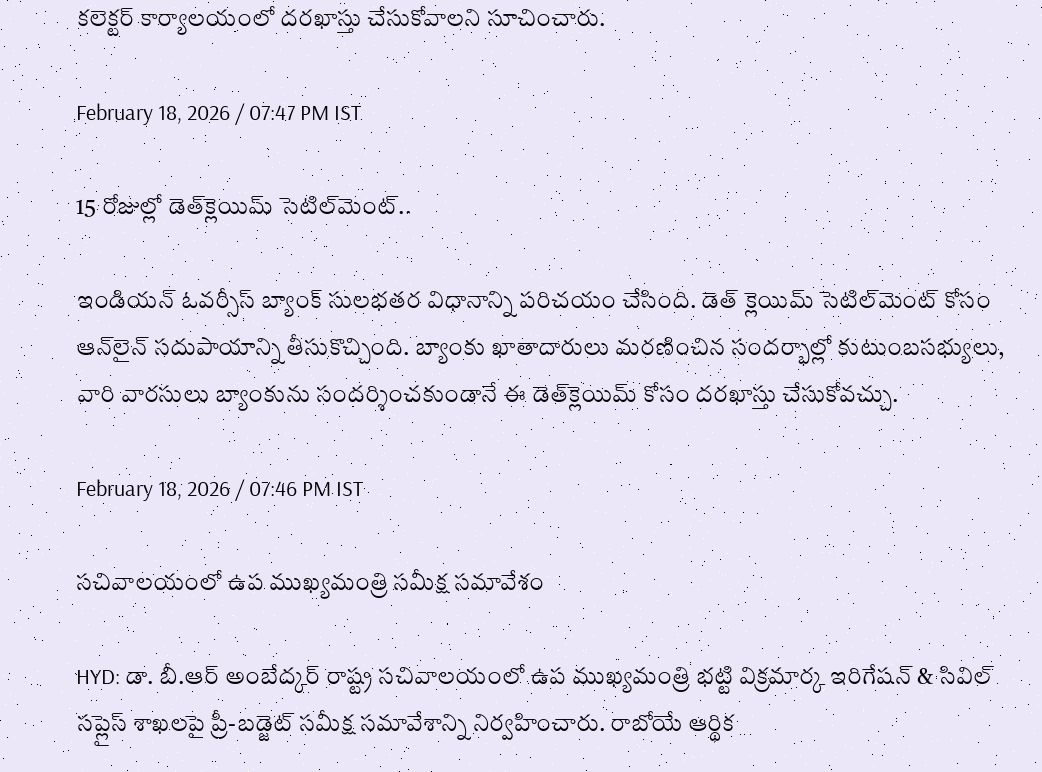కలెక్టర్ కార్యాలయంలో దరఖాస్తు చేసుకోవాలని సూచించారు.

February 18, 2026 / 07:47 PM IST

15 రోజుల్లో డెత్‌క్లెయిమ్‌ సెటిల్‌మెంట్..

ఇండియన్‌ ఓవర్సీస్‌ బ్యాంక్‌ సులభతర విధానాన్ని పరిచయం చేసింది. డెత్‌ క్లెయిమ్‌ సెటిల్‌మెంట్‌ కోసం ఆన్‌లైన్‌ సదుపాయాన్ని తీసుకొచ్చింది. బ్యాంకు ఖాతాదారులు మరణించిన సందర్భాల్లో కుటుంబసభ్యులు, వారి వారసులు బ్యాంకును సందర్శించకుండానే ఈ డెత్‌క్లెయిమ్‌ కోసం దరఖాస్తు చేసుకోవచ్చు.

February 18, 2026 / 07:46 PM IST

సచివాలయంలో ఉప ముఖ్యమంత్రి సమీక్ష సమావేశం

HYD: డా. బీ.ఆర్ అంబేద్కర్ రాష్ట్ర సచివాలయంలో ఉప ముఖ్యమంత్రి భట్టి విక్రమార్క ఇరిగేషన్ & సివిల్ సప్లైస్ శాఖలపై ప్రీ-బడ్జెట్ సమీక్ష సమావేశాన్ని నిర్వహించారు. రాబోయే ఆర్థిక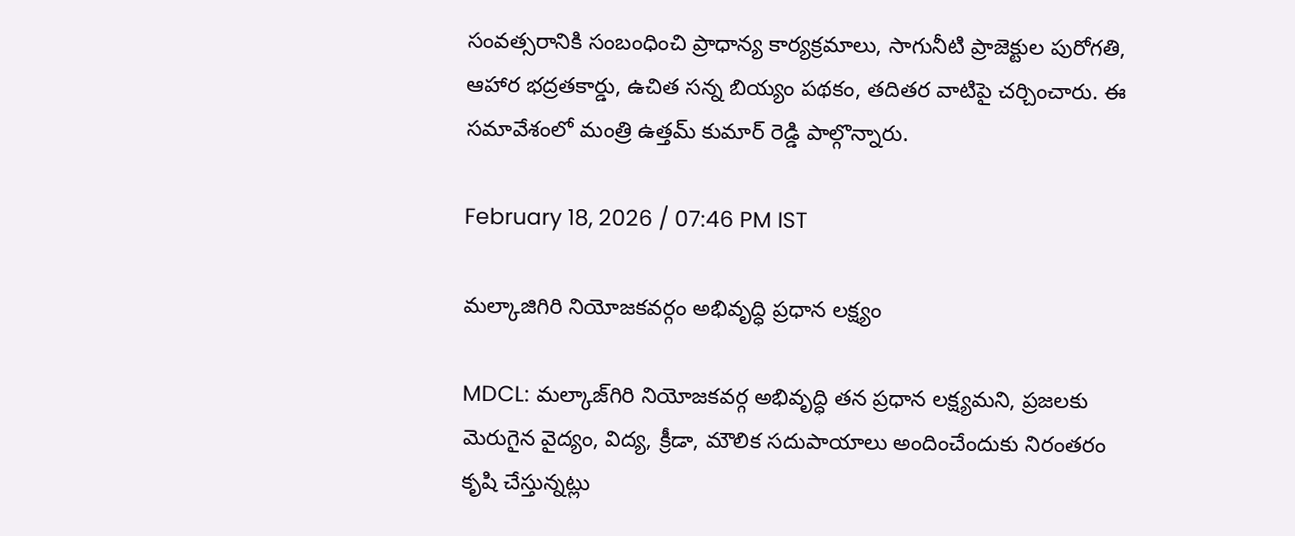సంవత్సరానికి సంబంధించి ప్రాధాన్య కార్యక్రమాలు, సాగునీటి ప్రాజెక్టుల పురోగతి, ఆహార భద్రతకార్డు, ఉచిత సన్న బియ్యం పథకం, తదితర వాటిపై చర్చించారు. ఈ సమావేశంలో మంత్రి ఉత్తమ్ కుమార్ రెడ్డి పాల్గొన్నారు.

February 18, 2026 / 07:46 PM IST

మల్కాజిగిరి నియోజకవర్గం అభివృద్ధి ప్రధాన లక్ష్యం

MDCL: మల్కాజ్‌గిరి నియోజకవర్గ అభివృద్ధి తన ప్రధాన లక్ష్యమని, ప్రజలకు మెరుగైన వైద్యం, విద్య, క్రీడా, మౌలిక సదుపాయాలు అందించేందుకు నిరంతరం కృషి చేస్తున్నట్లు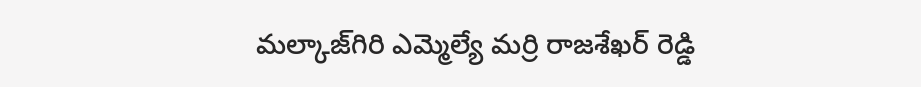మల్కాజ్‌గిరి ఎమ్మెల్యే మర్రి రాజశేఖర్ రెడ్డి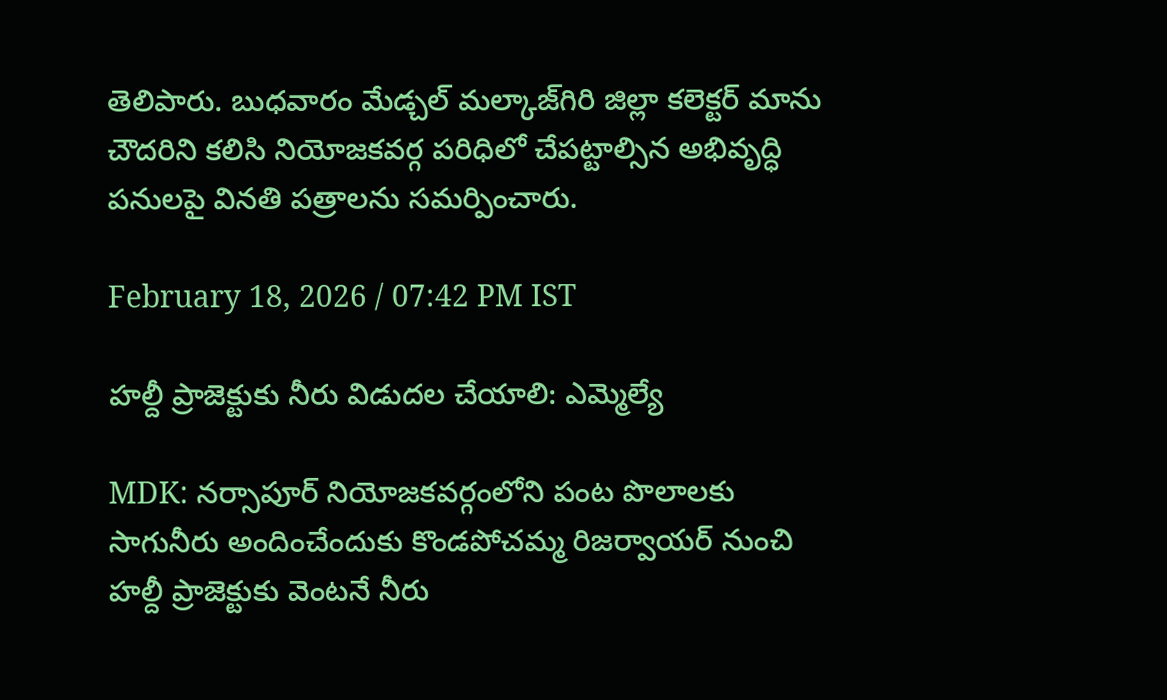తెలిపారు. బుధవారం మేడ్చల్ మల్కాజ్‌గిరి జిల్లా కలెక్టర్ మాను చౌదరిని కలిసి నియోజకవర్గ పరిధిలో చేపట్టాల్సిన అభివృద్ధి పనులపై వినతి పత్రాలను సమర్పించారు.

February 18, 2026 / 07:42 PM IST

హల్దీ ప్రాజెక్టుకు నీరు విడుదల చేయాలి: ఎమ్మెల్యే

MDK: నర్సాపూర్ నియోజకవర్గంలోని పంట పొలాలకు సాగునీరు అందించేందుకు కొండపోచమ్మ రిజర్వాయర్ నుంచి హల్దీ ప్రాజెక్టుకు వెంటనే నీరు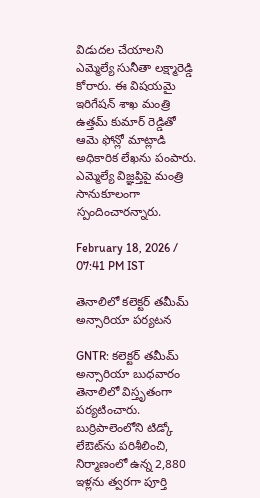విడుదల చేయాలని ఎమ్మెల్యే సునీతా లక్ష్మారెడ్డి కోరారు. ఈ విషయమై ఇరిగేషన్ శాఖ మంత్రి ఉత్తమ్ కుమార్ రెడ్డితో ఆమె ఫోన్లో మాట్లాడి అధికారిక లేఖను పంపారు. ఎమ్మెల్యే విజ్ఞప్తిపై మంత్రి సానుకూలంగా స్పందించారన్నారు.

February 18, 2026 / 07:41 PM IST

తెనాలిలో కలెక్టర్ తమీమ్ అన్సారియా పర్యటన

GNTR: కలెక్టర్ తమీమ్ అన్సారియా బుధవారం తెనాలిలో విస్తృతంగా పర్యటించారు. బుర్రిపాలెంలోని టిడ్కో లేఔట్‌ను పరిశీలించి, నిర్మాణంలో ఉన్న 2,880 ఇళ్లను త్వరగా పూర్తి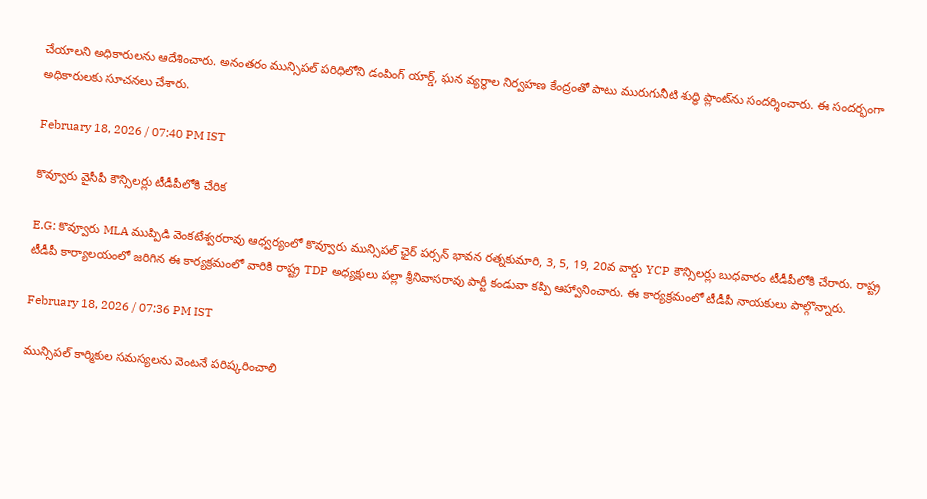చేయాలని అధికారులను ఆదేశించారు. అనంతరం మున్సిపల్ పరిధిలోని డంపింగ్ యార్డ్, ఘన వ్యర్థాల నిర్వహణ కేంద్రంతో పాటు మురుగునీటి శుద్ధి ప్లాంట్‌ను సందర్శించారు. ఈ సందర్భంగా అధికారులకు సూచనలు చేశారు.

February 18, 2026 / 07:40 PM IST

కొవ్వూరు వైసీపీ కౌన్సిలర్లు టీడీపీలోకి చేరిక

E.G: కొవ్వూరు MLA ముప్పిడి వెంకటేశ్వరరావు ఆధ్వర్యంలో కొవ్వూరు మున్సిపల్ ఛైర్ పర్సన్ భావన రత్నకుమారి, 3, 5, 19, 20వ వార్డు YCP కౌన్సిలర్లు బుధవారం టీడీపీలోకి చేరారు. రాష్ట్ర టీడీపీ కార్యాలయంలో జరిగిన ఈ కార్యక్రమంలో వారికి రాష్ట్ర TDP అధ్యక్షులు పల్లా శ్రీనివాసరావు పార్టీ కండువా కప్పి ఆహ్వానించారు. ఈ కార్యక్రమంలో టీడీపీ నాయకులు పాల్గొన్నారు.

February 18, 2026 / 07:36 PM IST

మున్సిపల్ కార్మికుల సమస్యలను వెంటనే పరిష్కరించాలి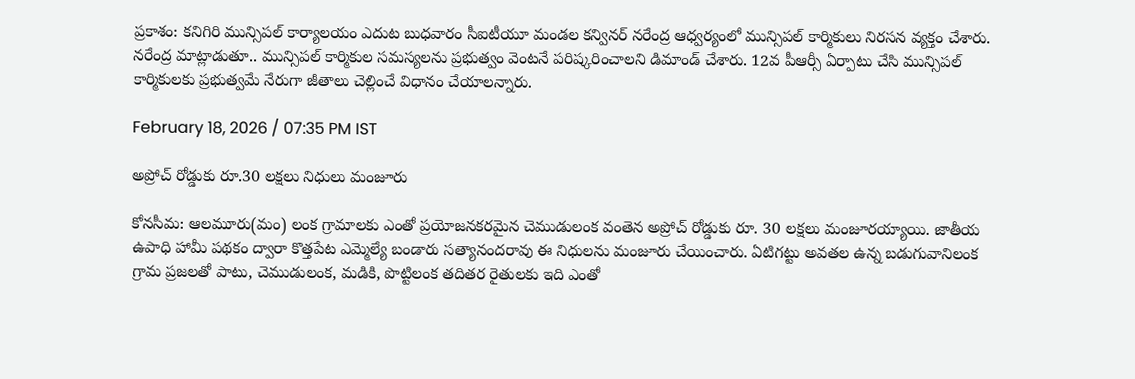ప్రకాశం: కనిగిరి మున్సిపల్ కార్యాలయం ఎదుట బుధవారం సీఐటీయూ మండల కన్వినర్ నరేంద్ర ఆధ్వర్యంలో మున్సిపల్ కార్మికులు నిరసన వ్యక్తం చేశారు. నరేంద్ర మాట్లాడుతూ.. మున్సిపల్ కార్మికుల సమస్యలను ప్రభుత్వం వెంటనే పరిష్కరించాలని డిమాండ్ చేశారు. 12వ పీఆర్సీ ఏర్పాటు చేసి మున్సిపల్ కార్మికులకు ప్రభుత్వమే నేరుగా జీతాలు చెల్లించే విధానం చేయాలన్నారు.

February 18, 2026 / 07:35 PM IST

అప్రోచ్ రోడ్డుకు రూ.30 లక్షలు నిధులు మంజూరు

కోనసీమ: ఆలమూరు(మం) లంక గ్రామాలకు ఎంతో ప్రయోజనకరమైన చెముడులంక వంతెన అప్రోచ్ రోడ్డుకు రూ. 30 లక్షలు మంజూరయ్యాయి. జాతీయ ఉపాధి హామీ పథకం ద్వారా కొత్తపేట ఎమ్మెల్యే బండారు సత్యానందరావు ఈ నిధులను మంజూరు చేయించారు. ఏటిగట్టు అవతల ఉన్న బడుగువానిలంక గ్రామ ప్రజలతో పాటు, చెముడులంక, మడికి, పొట్టిలంక తదితర రైతులకు ఇది ఎంతో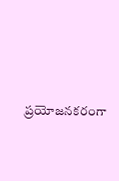ప్రయోజనకరంగా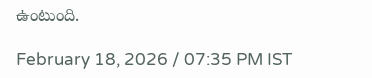ఉంటుంది.

February 18, 2026 / 07:35 PM IST